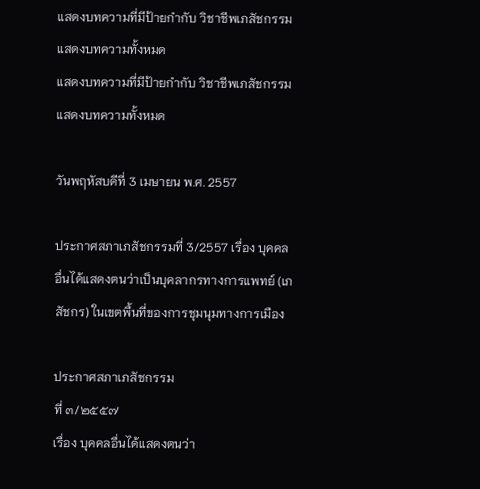แสดงบทความที่มีป้ายกำกับ วิชาชีพเภสัชกรรม แสดงบทความทั้งหมด
แสดงบทความที่มีป้ายกำกับ วิชาชีพเภสัชกรรม แสดงบทความทั้งหมด

วันพฤหัสบดีที่ 3 เมษายน พ.ศ. 2557

ประกาศสภาเภสัชกรรมที่ 3/2557 เรื่อง บุคคลอื่นได้แสดงตนว่าเป็นบุคลากรทางการแพทย์ (เภสัชกร) ในเขตพื้นที่ของการชุมนุมทางการเมือง

ประกาศสภาเภสัชกรรม
ที่ ๓/๒๕๕๗
เรื่อง บุคคลอื่นได้แสดงตนว่า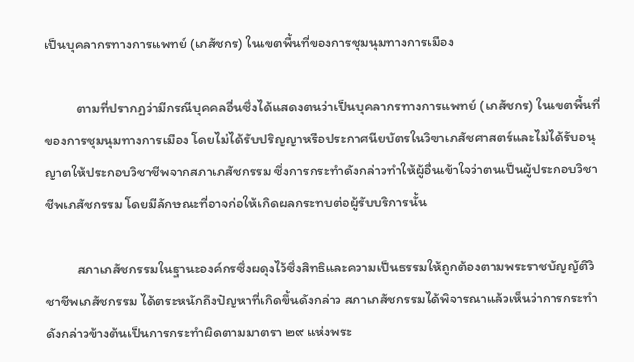เป็นบุคลากรทางการแพทย์ (เภสัชกร) ในเขตพื้นที่ของการชุมนุมทางการเมือง

          ตามที่ปรากฏว่ามีกรณีบุคคลอื่นซึ่งได้แสดงตนว่าเป็นบุคลากรทางการแพทย์ (เภสัชกร) ในเขตพื้นที่ของการชุมนุมทางการเมือง โดยไม่ได้รับปริญญาหรือประกาศนียบัตรในวิฃาเภสัชศาสตร์และไม่ได้รับอนุญาตให้ประกอบวิชาชีพจากสภาเภสัชกรรม ซึ่งการกระทำดังกล่าวทำให้ผู้อื่นเข้าใจว่าตนเป็นผู้ประกอบวิชาชีพเภสัชกรรม โดยมีลักษณะที่อาจก่อให้เกิดผลกระทบต่อผู้รับบริการนั้น

          สภาเภสัชกรรมในฐานะองค์กรซึ่งผดุงไว้ซึ่งสิทธิและความเป็นธรรมให้ถูกต้องตามพระราชบัญญัติวิชาชีพเภสัชกรรม ได้ตระหนักถึงปัญหาที่เกิดขึ้นดังกล่าว สภาเภสัชกรรมได้พิจารณาแล้วเห็นว่าการกระทำดังกล่าวข้างต้นเป็นการกระทำผิดตามมาตรา ๒๙ แห่งพระ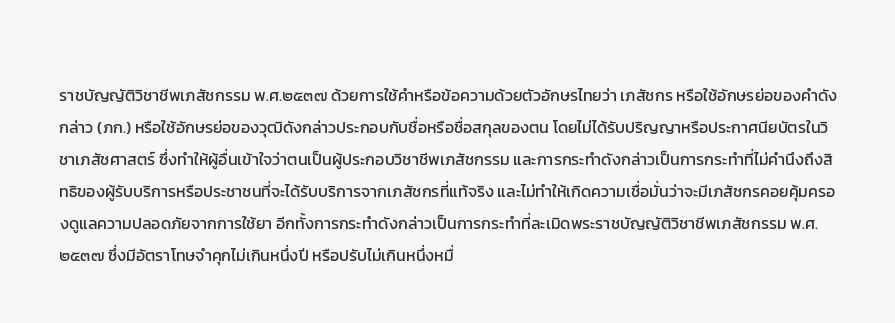ราชบัญญัติวิชาชีพเภสัชกรรม พ.ศ.๒๕๓๗ ด้วยการใช้คำหรือข้อความด้วยตัวอักษรไทยว่า เภสัชกร หรือใช้อักษรย่อของคำดังกล่าว (ภก.) หรือใช้อักษรย่อของวุฒิดังกล่าวประกอบกับชื่อหรือชื่อสกุลของตน โดยไม่ได้รับปริญญาหรือประกาศนียบัตรในวิชาเภสัชศาสตร์ ซึ่งทำให้ผู้อื่นเข้าใจว่าตนเป็นผู้ประกอบวิชาชีพเภสัชกรรม และการกระทำดังกล่าวเป็นการกระทำที่ไม่คำนึงถึงสิทธิของผู้รับบริการหรือประชาชนที่จะได้รับบริการจากเภสัชกรที่แท้จริง และไม่ทำให้เกิดความเชื่อมั่นว่าจะมีเภสัชกรคอยคุ้มครองดูแลความปลอดภัยจากการใช้ยา อีกทั้งการกระทำดังกล่าวเป็นการกระทำที่ละเมิดพระราชบัญญัติวิชาชีพเภสัชกรรม พ.ศ.๒๕๓๗ ซึ่งมีอัตราโทษจำคุกไม่เกินหนึ่งปี หรือปรับไม่เกินหนึ่งหมื่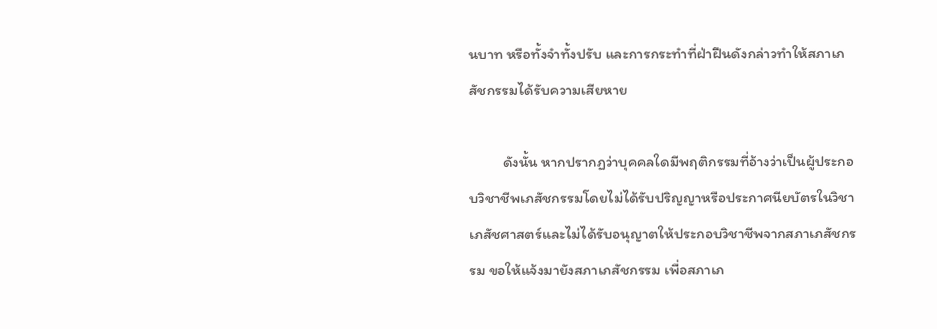นบาท หรือทั้งจำทั้งปรับ และการกระทำที่ฝ่าฝืนดังกล่าวทำให้สภาเภสัชกรรมได้รับความเสียหาย

          ดังนั้น หากปรากฏว่าบุคคลใดมีพฤติกรรมที่อ้างว่าเป็นผู้ประกอบวิชาชีพเภสัชกรรมโดยไม่ได้รับปริญญาหรือประกาศนียบัตรในวิชาเภสัชศาสตร์และไม่ได้รับอนุญาตให้ประกอบวิชาชีพจากสภาเภสัชกรรม ขอให้แจ้งมายังสภาเภสัชกรรม เพื่อสภาเภ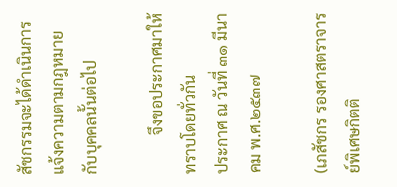สัชกรรมจะได้ดำเนินการแจ้งความตามกฎหมายกับบุคคลนั้นต่อไป

          จึงขอประกาศมาให้ทราบโดยทั่วกัน
ประกาศ ณ วันที่ ๓๑ มีนาคม พ.ศ.๒๕๓๗

(เภสัชกร รองศาสตราจารย์พิเศษกิตติ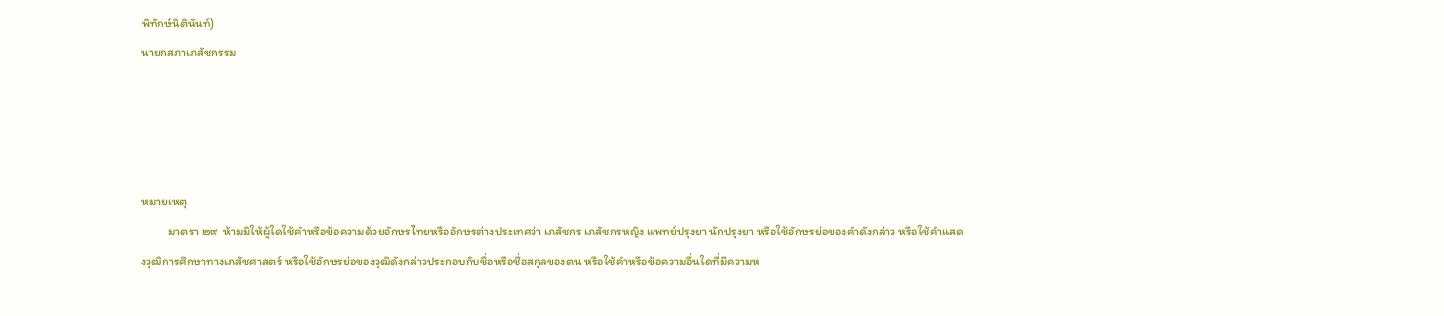พิทักษ์นิตินันท์)
นายกสภาเภสัชกรรม




หมายเหตุ
          มาตรา ๒๙  ห้ามมิให้ผู้ใดใช้คำหรือข้อความด้วยอักษรไทยหรืออักษรต่างประเทศว่า เภสัชกร เภสัชกรหญิง แพทย์ปรุงยา นักปรุงยา หรือใช้อักษรย่อของคำดังกล่าว หรือใช้คำแสดงวุฒิการศึกษาทางเภสัชศาสตร์ หรือใช้อักษรย่อของวุฒิดังกล่าวประกอบกับชื่อหรือชื่อสกุลของตน หรือใช้คำหรือข้อความอื่นใดที่มีความห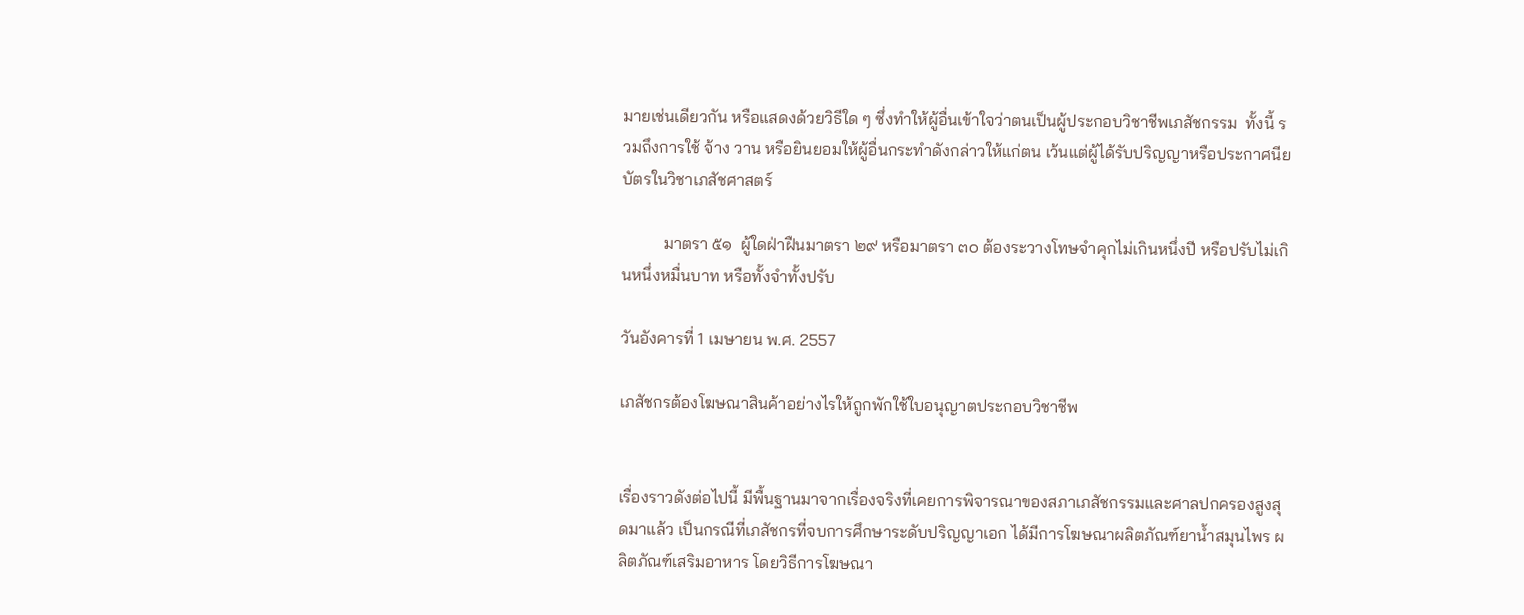มายเช่นเดียวกัน หรือแสดงด้วยวิธีใด ๆ ซึ่งทำให้ผู้อื่นเข้าใจว่าตนเป็นผู้ประกอบวิชาชีพเภสัชกรรม  ทั้งนี้ รวมถึงการใช้ จ้าง วาน หรือยินยอมให้ผู้อื่นกระทำดังกล่าวให้แก่ตน เว้นแต่ผู้ได้รับปริญญาหรือประกาศนียบัตรในวิชาเภสัชศาสตร์

          มาตรา ๕๑  ผู้ใดฝ่าฝืนมาตรา ๒๙ หรือมาตรา ๓๐ ต้องระวางโทษจำคุกไม่เกินหนึ่งปี หรือปรับไม่เกินหนึ่งหมื่นบาท หรือทั้งจำทั้งปรับ

วันอังคารที่ 1 เมษายน พ.ศ. 2557

เภสัชกรต้องโฆษณาสินค้าอย่างไรให้ถูกพักใช้ใบอนุญาตประกอบวิชาชีพ


เรื่องราวดังต่อไปนี้ มีพื้นฐานมาจากเรื่องจริงที่เคยการพิจารณาของสภาเภสัชกรรมและศาลปกครองสูงสุดมาแล้ว เป็นกรณีที่เภสัชกรที่จบการศึกษาระดับปริญญาเอก ได้มีการโฆษณาผลิตภัณฑ์ยาน้ำสมุนไพร ผลิตภัณฑ์เสริมอาหาร โดยวิธีการโฆษณา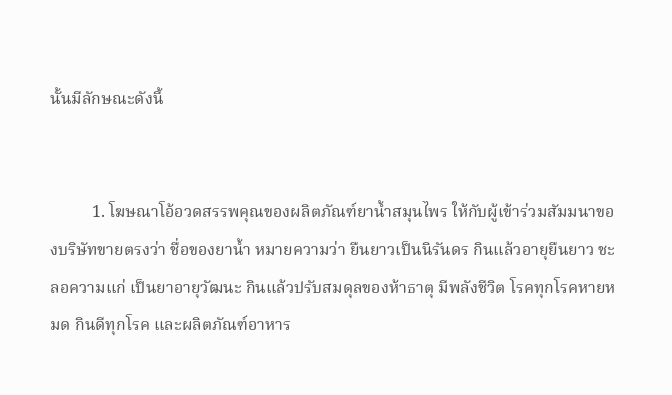นั้นมีลักษณะดังนี้


          1. โฆษณาโอ้อวดสรรพคุณของผลิตภัณฑ์ยาน้ำสมุนไพร ให้กับผู้เข้าร่วมสัมมนาของบริษัทขายตรงว่า ชื่อของยาน้ำ หมายความว่า ยืนยาวเป็นนิรันดร กินแล้วอายุยืนยาว ชะลอความแก่ เป็นยาอายุวัฒนะ กินแล้วปรับสมดุลของห้าธาตุ มีพลังชีวิต โรคทุกโรคหายหมด กินดีทุกโรค และผลิตภัณฑ์อาหาร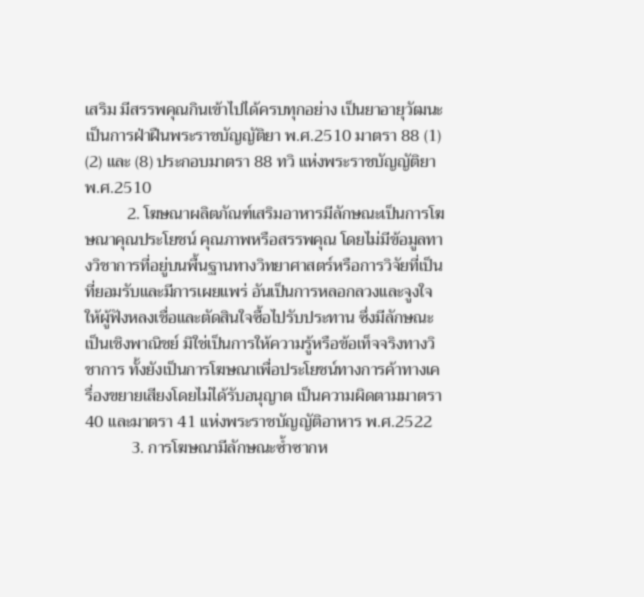เสริม มีสรรพคุณกินเข้าไปได้ครบทุกอย่าง เป็นยาอายุวัฒนะ เป็นการฝ่าฝืนพระราชบัญญัติยา พ.ศ.2510 มาตรา 88 (1) (2) และ (8) ประกอบมาตรา 88 ทวิ แห่งพระราชบัญญัติยา พ.ศ.2510
          2. โฆษณาผลิตภัณฑ์เสริมอาหารมีลักษณะเป็นการโฆษณาคุณประโยชน์ คุณภาพหรือสรรพคุณ โดยไม่มีข้อมูลทางวิชาการที่อยู่บนพื้นฐานทางวิทยาศาสตร์หรือการวิจัยที่เป็นที่ยอมรับและมีการเผยแพร่ อันเป็นการหลอกลวงและจูงใจให้ผู้ฟังหลงเชื่อและตัดสินใจซื้อไปรับประทาน ซึ่งมีลักษณะเป็นเชิงพาณิชย์ มิใช่เป็นการให้ความรู้หรือข้อเท็จจริงทางวิชาการ ทั้งยังเป็นการโฆษณาเพื่อประโยชน์ทางการค้าทางเครื่องขยายเสียงโดยไม่ได้รับอนุญาต เป็นความผิดตามมาตรา 40 และมาตรา 41 แห่งพระราชบัญญัติอาหาร พ.ศ.2522
           3. การโฆษณามีลักษณะซ้ำซากห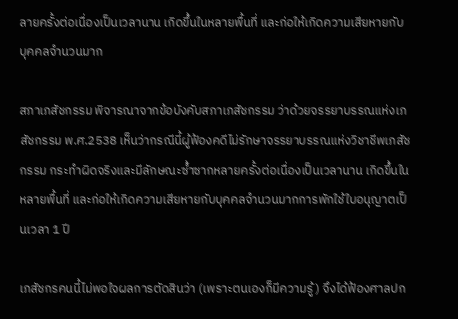ลายครั้งต่อเนื่องเป็นเวลานาน เกิดขึ้นในหลายพื้นที่ และก่อให้เกิดความเสียหายกับบุคคลจำนวนมาก

สภาเภสัชกรรม พิจารณาจากข้อบังคับสภาเภสัชกรรม ว่าด้วยจรรยาบรรณแห่งเภสัชกรรม พ.ศ.2538 เห็นว่ากรณีนี้ผู้ฟ้องคดีไม่รักษาจรรยาบรรณแห่งวิชาชีพเภสัชกรรม กระทำผิดจริงและมีลักษณะซ้ำซากหลายครั้งต่อเนื่องเป็นเวลานาน เกิดขึ้นในหลายพื้นที่ และก่อให้เกิดความเสียหายกับบุคคลจำนวนมากการพักใช้ใบอนุญาตเป็นเวลา 1 ปี

เภสัชกรคนนี้ไม่พอใจผลการตัดสินว่า (เพราะตนเองก็มีความรู้) จึงได้ฟ้องศาลปก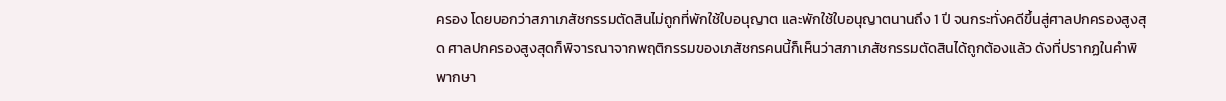ครอง โดยบอกว่าสภาเภสัชกรรมตัดสินไม่ถูกที่พักใช้ใบอนุญาต และพักใช้ใบอนุญาตนานถึง 1 ปี จนกระทั่งคดีขึ้นสู่ศาลปกครองสูงสุด ศาลปกครองสูงสุดก็พิจารณาจากพฤติกรรมของเภสัชกรคนนี้ก็เห็นว่าสภาเภสัชกรรมตัดสินได้ถูกต้องแล้ว ดังที่ปรากฏในคำพิพากษา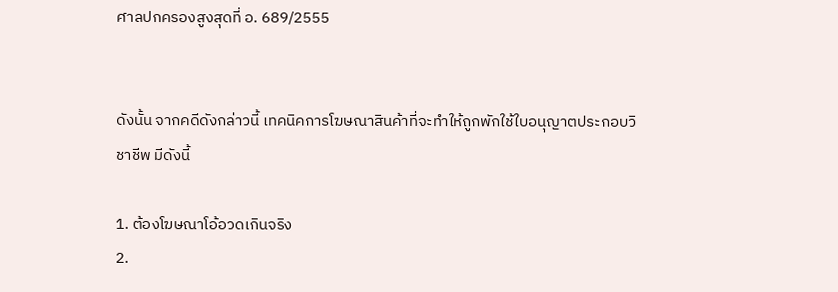ศาลปกครองสูงสุดที่ อ. 689/2555


ดังนั้น จากคดีดังกล่าวนี้ เทคนิคการโฆษณาสินค้าที่จะทำให้ถูกพักใช้ใบอนุญาตประกอบวิชาชีพ มีดังนี้

1. ต้องโฆษณาโอ้อวดเกินจริง
2.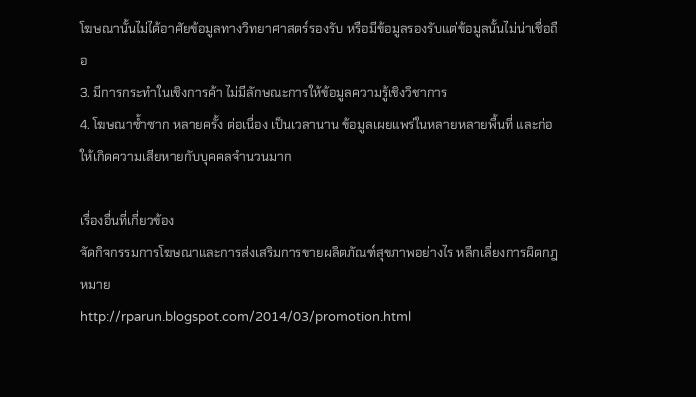โฆษณานั้นไม่ได้อาศัยข้อมูลทางวิทยาศาสตร์รองรับ หรือมีข้อมูลรองรับแต่ข้อมูลนั้นไม่น่าเชื่อถือ
3. มีการกระทำในเชิงการค้า ไม่มีลักษณะการให้ข้อมูลความรู้เชิงวิชาการ
4. โฆษณาซ้ำซาก หลายครั้ง ต่อเนื่อง เป็นเวลานาน ข้อมูลเผยแพร่ในหลายหลายพื้นที่ และก่อให้เกิดความเสียหายกับบุคคลจำนวนมาก

เรื่องอื่นที่เกี่ยวข้อง
จัดกิจกรรมการโฆษณาและการส่งเสริมการขายผลิตภัณฑ์สุขภาพอย่างไร หลีกเลี่ยงการผิดกฎหมาย
http://rparun.blogspot.com/2014/03/promotion.html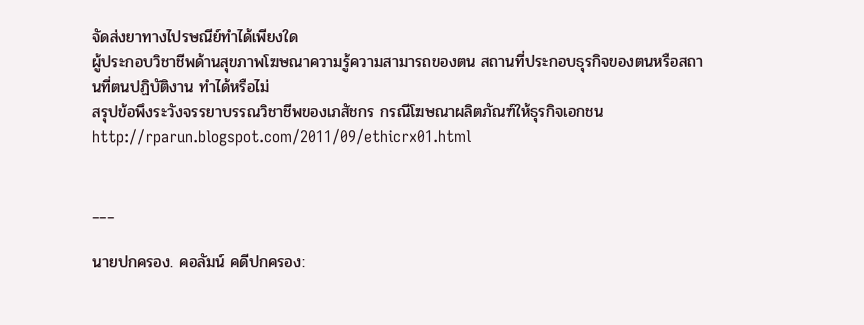จัดส่งยาทางไปรษณีย์ทำได้เพียงใด
ผู้ประกอบวิชาชีพด้านสุขภาพโฆษณาความรู้ความสามารถของตน สถานที่ประกอบธุรกิจของตนหรือสถานที่ตนปฏิบัติงาน ทำได้หรือไม่
สรุปข้อพึงระวังจรรยาบรรณวิชาชีพของเภสัชกร กรณีโฆษณาผลิตภัณฑ์ให้ธุรกิจเอกชน
http://rparun.blogspot.com/2011/09/ethicrx01.html


___

นายปกครอง. คอลัมน์ คดีปกครอง: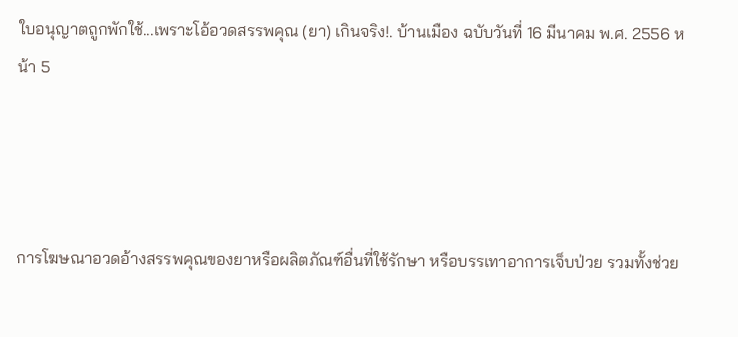ใบอนุญาตถูกพักใช้...เพราะโอ้อวดสรรพคุณ (ยา) เกินจริง!. บ้านเมือง ฉบับวันที่ 16 มีนาคม พ.ศ. 2556 หน้า 5




การโฆษณาอวดอ้างสรรพคุณของยาหรือผลิตภัณฑ์อื่นที่ใช้รักษา หรือบรรเทาอาการเจ็บป่วย รวมทั้งช่วย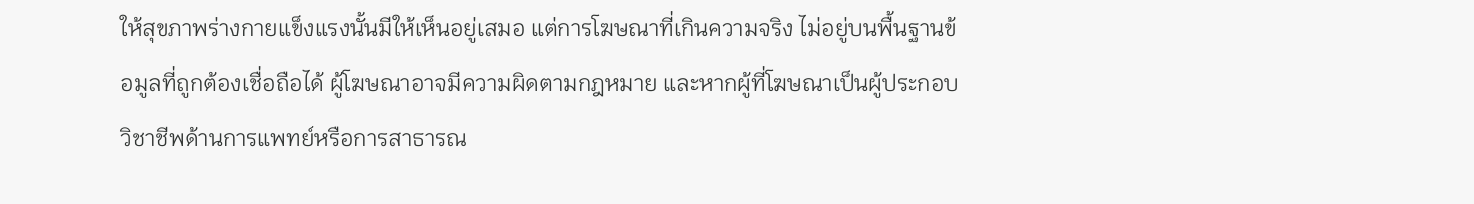ให้สุขภาพร่างกายแข็งแรงนั้นมีให้เห็นอยู่เสมอ แต่การโฆษณาที่เกินความจริง ไม่อยู่บนพื้นฐานข้อมูลที่ถูกต้องเชื่อถือได้ ผู้โฆษณาอาจมีความผิดตามกฎหมาย และหากผู้ที่โฆษณาเป็นผู้ประกอบวิชาชีพด้านการแพทย์หรือการสาธารณ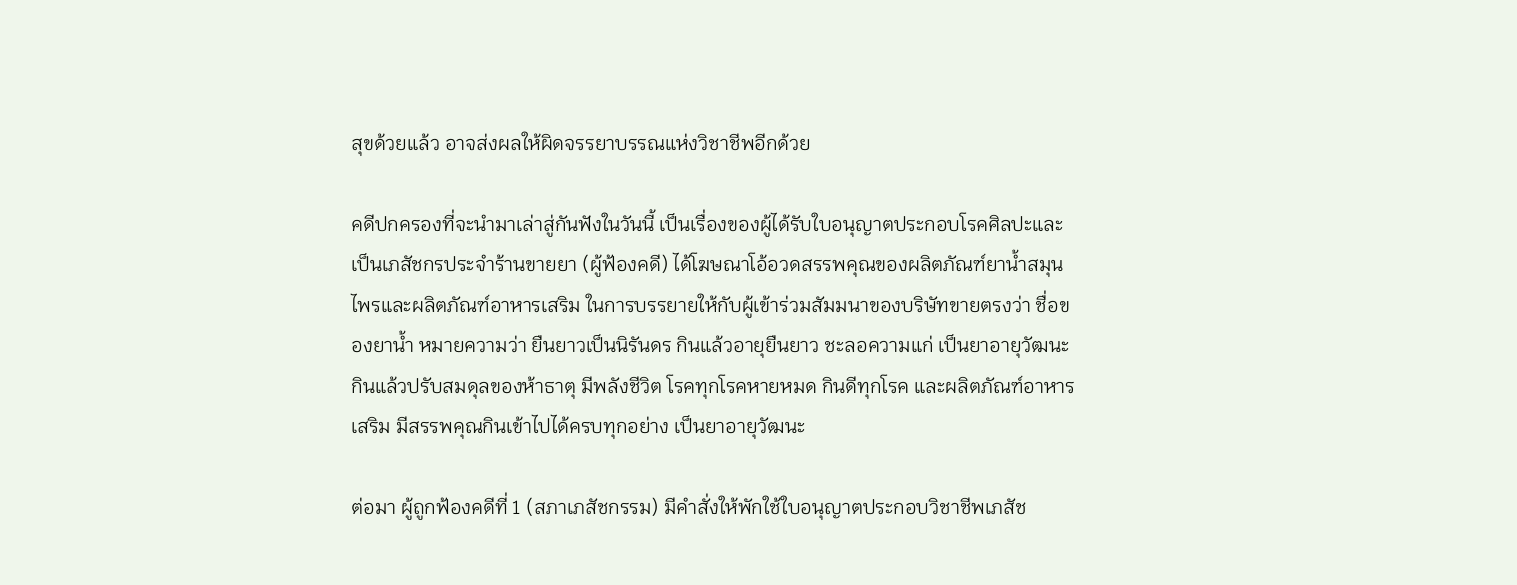สุขด้วยแล้ว อาจส่งผลให้ผิดจรรยาบรรณแห่งวิชาชีพอีกด้วย

คดีปกครองที่จะนำมาเล่าสู่กันฟังในวันนี้ เป็นเรื่องของผู้ได้รับใบอนุญาตประกอบโรคศิลปะและเป็นเภสัชกรประจำร้านขายยา (ผู้ฟ้องคดี) ได้โฆษณาโอ้อวดสรรพคุณของผลิตภัณฑ์ยาน้ำสมุนไพรและผลิตภัณฑ์อาหารเสริม ในการบรรยายให้กับผู้เข้าร่วมสัมมนาของบริษัทขายตรงว่า ชื่อของยาน้ำ หมายความว่า ยืนยาวเป็นนิรันดร กินแล้วอายุยืนยาว ชะลอความแก่ เป็นยาอายุวัฒนะ กินแล้วปรับสมดุลของห้าธาตุ มีพลังชีวิต โรคทุกโรคหายหมด กินดีทุกโรค และผลิตภัณฑ์อาหารเสริม มีสรรพคุณกินเข้าไปได้ครบทุกอย่าง เป็นยาอายุวัฒนะ

ต่อมา ผู้ถูกฟ้องคดีที่ 1 (สภาเภสัชกรรม) มีคำสั่งให้พักใช้ใบอนุญาตประกอบวิชาชีพเภสัช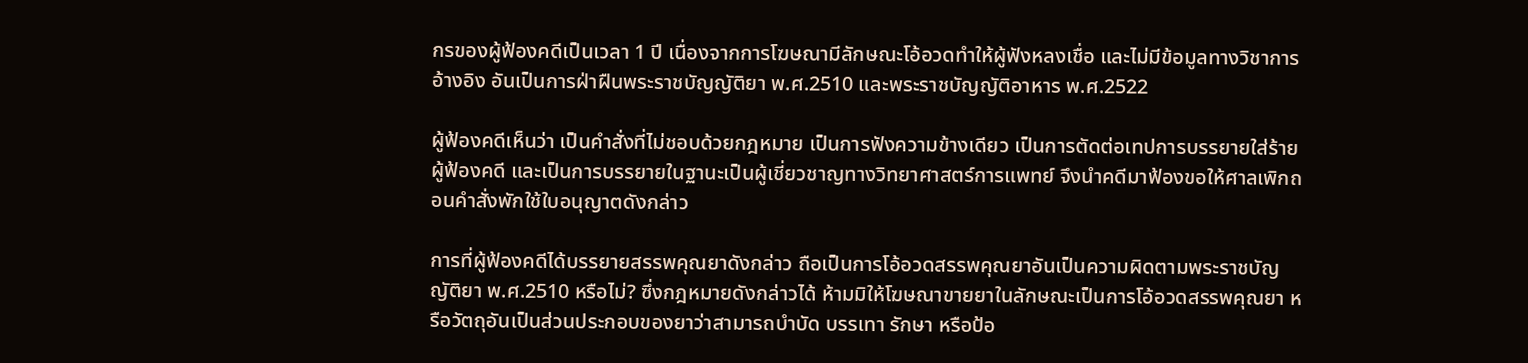กรของผู้ฟ้องคดีเป็นเวลา 1 ปี เนื่องจากการโฆษณามีลักษณะโอ้อวดทำให้ผู้ฟังหลงเชื่อ และไม่มีข้อมูลทางวิชาการอ้างอิง อันเป็นการฝ่าฝืนพระราชบัญญัติยา พ.ศ.2510 และพระราชบัญญัติอาหาร พ.ศ.2522

ผู้ฟ้องคดีเห็นว่า เป็นคำสั่งที่ไม่ชอบด้วยกฎหมาย เป็นการฟังความข้างเดียว เป็นการตัดต่อเทปการบรรยายใส่ร้ายผู้ฟ้องคดี และเป็นการบรรยายในฐานะเป็นผู้เชี่ยวชาญทางวิทยาศาสตร์การแพทย์ จึงนำคดีมาฟ้องขอให้ศาลเพิกถอนคำสั่งพักใช้ใบอนุญาตดังกล่าว

การที่ผู้ฟ้องคดีได้บรรยายสรรพคุณยาดังกล่าว ถือเป็นการโอ้อวดสรรพคุณยาอันเป็นความผิดตามพระราชบัญญัติยา พ.ศ.2510 หรือไม่? ซึ่งกฎหมายดังกล่าวได้ ห้ามมิให้โฆษณาขายยาในลักษณะเป็นการโอ้อวดสรรพคุณยา หรือวัตถุอันเป็นส่วนประกอบของยาว่าสามารถบำบัด บรรเทา รักษา หรือป้อ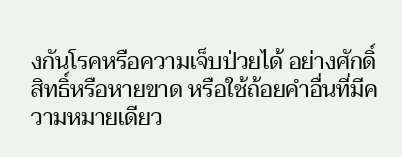งกันโรคหรือความเจ็บป่วยได้ อย่างศักดิ์สิทธิ์หรือหายขาด หรือใช้ถ้อยคำอื่นที่มีความหมายเดียว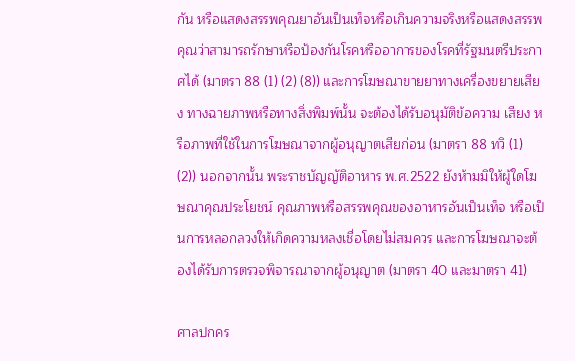กัน หรือแสดงสรรพคุณยาอันเป็นเท็จหรือเกินความจริงหรือแสดงสรรพคุณว่าสามารถรักษาหรือป้องกันโรคหรืออาการของโรคที่รัฐมนตรีประกาศได้ (มาตรา 88 (1) (2) (8)) และการโฆษณาขายยาทางเครื่องขยายเสียง ทางฉายภาพหรือทางสิ่งพิมพ์นั้น จะต้องได้รับอนุมัติข้อความ เสียง หรือภาพที่ใช้ในการโฆษณาจากผู้อนุญาตเสียก่อน (มาตรา 88 ทวิ (1) (2)) นอกจากนั้น พระราชบัญญัติอาหาร พ.ศ.2522 ยังห้ามมิให้ผู้ใดโฆษณาคุณประโยชน์ คุณภาพหรือสรรพคุณของอาหารอันเป็นเท็จ หรือเป็นการหลอกลวงให้เกิดความหลงเชื่อโดยไม่สมควร และการโฆษณาจะต้องได้รับการตรวจพิจารณาจากผู้อนุญาต (มาตรา 40 และมาตรา 41)

ศาลปกคร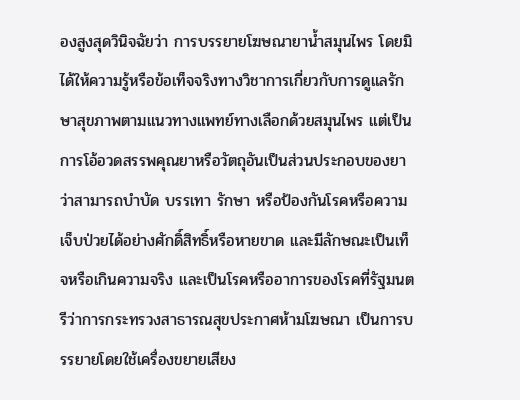องสูงสุดวินิจฉัยว่า การบรรยายโฆษณายาน้ำสมุนไพร โดยมิได้ให้ความรู้หรือข้อเท็จจริงทางวิชาการเกี่ยวกับการดูแลรักษาสุขภาพตามแนวทางแพทย์ทางเลือกด้วยสมุนไพร แต่เป็นการโอ้อวดสรรพคุณยาหรือวัตถุอันเป็นส่วนประกอบของยาว่าสามารถบำบัด บรรเทา รักษา หรือป้องกันโรคหรือความเจ็บป่วยได้อย่างศักดิ์สิทธิ์หรือหายขาด และมีลักษณะเป็นเท็จหรือเกินความจริง และเป็นโรคหรืออาการของโรคที่รัฐมนตรีว่าการกระทรวงสาธารณสุขประกาศห้ามโฆษณา เป็นการบรรยายโดยใช้เครื่องขยายเสียง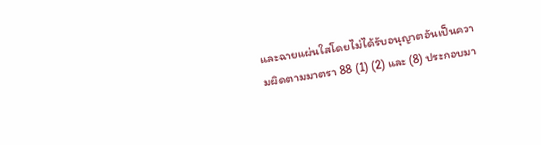และฉายแผ่นใสโดยไม่ได้รับอนุญาตอันเป็นความผิดตามมาตรา 88 (1) (2) และ (8) ประกอบมา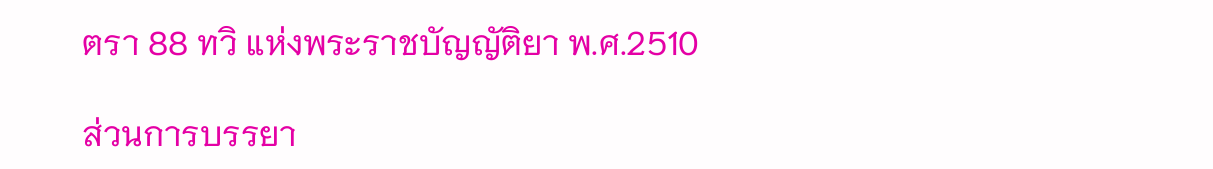ตรา 88 ทวิ แห่งพระราชบัญญัติยา พ.ศ.2510

ส่วนการบรรยา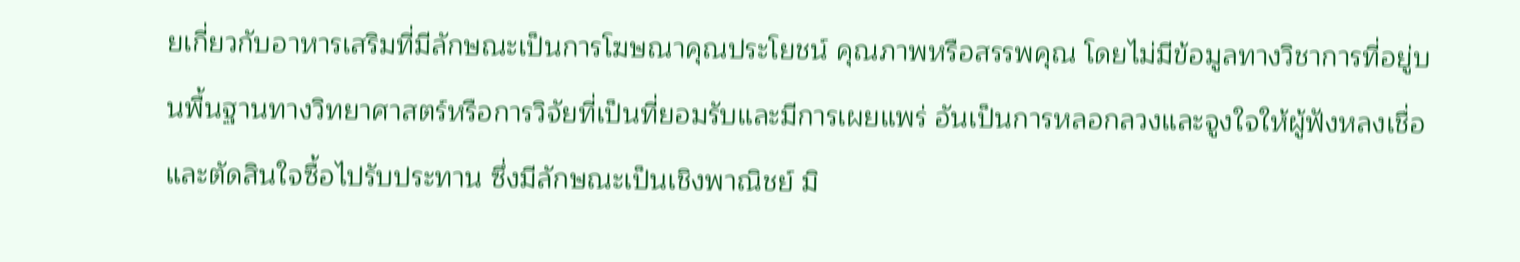ยเกี่ยวกับอาหารเสริมที่มีลักษณะเป็นการโฆษณาคุณประโยชน์ คุณภาพหรือสรรพคุณ โดยไม่มีข้อมูลทางวิชาการที่อยู่บนพื้นฐานทางวิทยาศาสตร์หรือการวิจัยที่เป็นที่ยอมรับและมีการเผยแพร่ อันเป็นการหลอกลวงและจูงใจให้ผู้ฟังหลงเชื่อและตัดสินใจซื้อไปรับประทาน ซึ่งมีลักษณะเป็นเชิงพาณิชย์ มิ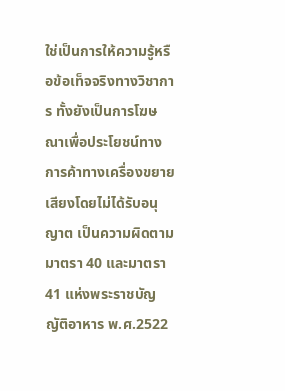ใช่เป็นการให้ความรู้หรือข้อเท็จจริงทางวิชาการ ทั้งยังเป็นการโฆษณาเพื่อประโยชน์ทางการค้าทางเครื่องขยายเสียงโดยไม่ได้รับอนุญาต เป็นความผิดตามมาตรา 40 และมาตรา 41 แห่งพระราชบัญญัติอาหาร พ.ศ.2522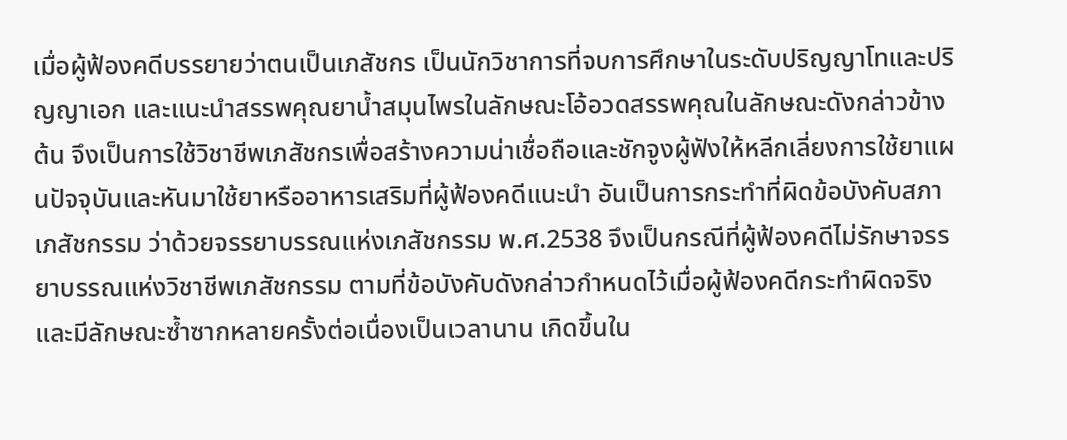เมื่อผู้ฟ้องคดีบรรยายว่าตนเป็นเภสัชกร เป็นนักวิชาการที่จบการศึกษาในระดับปริญญาโทและปริญญาเอก และแนะนำสรรพคุณยาน้ำสมุนไพรในลักษณะโอ้อวดสรรพคุณในลักษณะดังกล่าวข้างต้น จึงเป็นการใช้วิชาชีพเภสัชกรเพื่อสร้างความน่าเชื่อถือและชักจูงผู้ฟังให้หลีกเลี่ยงการใช้ยาแผนปัจจุบันและหันมาใช้ยาหรืออาหารเสริมที่ผู้ฟ้องคดีแนะนำ อันเป็นการกระทำที่ผิดข้อบังคับสภาเภสัชกรรม ว่าด้วยจรรยาบรรณแห่งเภสัชกรรม พ.ศ.2538 จึงเป็นกรณีที่ผู้ฟ้องคดีไม่รักษาจรรยาบรรณแห่งวิชาชีพเภสัชกรรม ตามที่ข้อบังคับดังกล่าวกำหนดไว้เมื่อผู้ฟ้องคดีกระทำผิดจริง และมีลักษณะซ้ำซากหลายครั้งต่อเนื่องเป็นเวลานาน เกิดขึ้นใน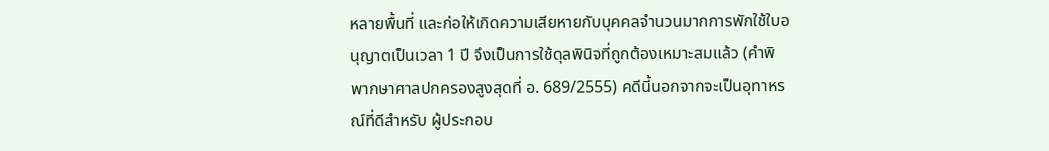หลายพื้นที่ และก่อให้เกิดความเสียหายกับบุคคลจำนวนมากการพักใช้ใบอนุญาตเป็นเวลา 1 ปี จึงเป็นการใช้ดุลพินิจที่ถูกต้องเหมาะสมแล้ว (คำพิพากษาศาลปกครองสูงสุดที่ อ. 689/2555) คดีนี้นอกจากจะเป็นอุทาหรณ์ที่ดีสำหรับ ผู้ประกอบ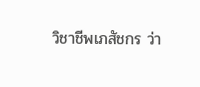วิชาชีพเภสัชกร ว่า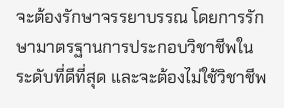จะต้องรักษาจรรยาบรรณ โดยการรักษามาตรฐานการประกอบวิชาชีพในระดับที่ดีที่สุด และจะต้องไม่ใช้วิชาชีพ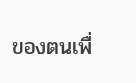ของตนเพื่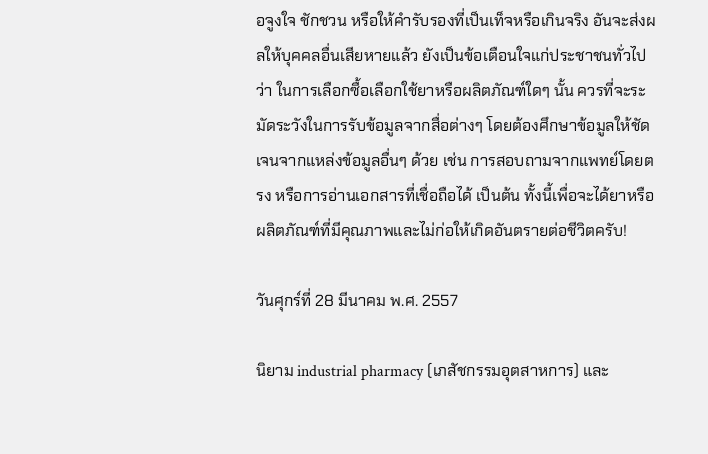อจูงใจ ชักชวน หรือให้คำรับรองที่เป็นเท็จหรือเกินจริง อันจะส่งผลให้บุคคลอื่นเสียหายแล้ว ยังเป็นข้อเตือนใจแก่ประชาชนทั่วไปว่า ในการเลือกซื้อเลือกใช้ยาหรือผลิตภัณฑ์ใดๆ นั้น ควรที่จะระมัดระวังในการรับข้อมูลจากสื่อต่างๆ โดยต้องศึกษาข้อมูลให้ชัดเจนจากแหล่งข้อมูลอื่นๆ ด้วย เช่น การสอบถามจากแพทย์โดยตรง หรือการอ่านเอกสารที่เชื่อถือได้ เป็นต้น ทั้งนี้เพื่อจะได้ยาหรือผลิตภัณฑ์ที่มีคุณภาพและไม่ก่อให้เกิดอันตรายต่อชีวิตครับ!

วันศุกร์ที่ 28 มีนาคม พ.ศ. 2557

นิยาม industrial pharmacy (เภสัชกรรมอุตสาหการ) และ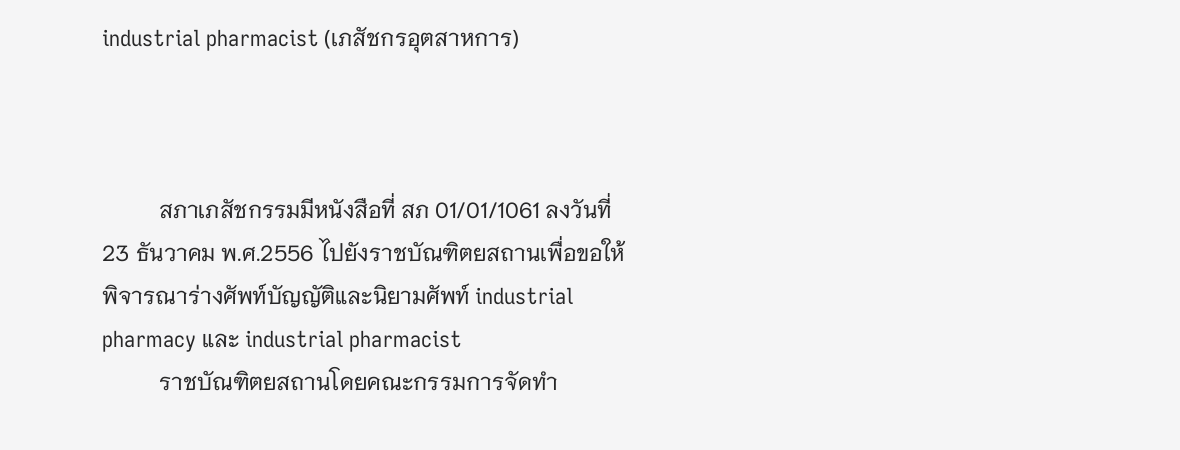industrial pharmacist (เภสัชกรอุตสาหการ)



          สภาเภสัชกรรมมีหนังสือที่ สภ 01/01/1061 ลงวันที่ 23 ธันวาคม พ.ศ.2556 ไปยังราชบัณฑิตยสถานเพื่อขอให้พิจารณาร่างศัพท์บัญญัติและนิยามศัพท์ industrial pharmacy และ industrial pharmacist
          ราชบัณฑิตยสถานโดยคณะกรรมการจัดทำ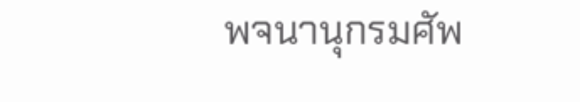พจนานุกรมศัพ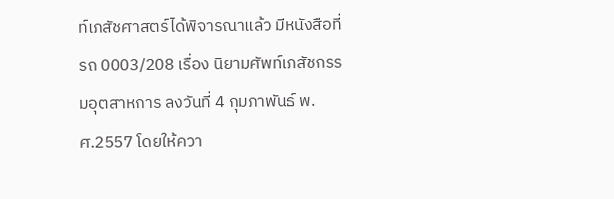ท์เภสัชศาสตร์ได้พิจารณาแล้ว มีหนังสือที่ รถ 0003/208 เรื่อง นิยามศัพท์เภสัชกรรมอุตสาหการ ลงวันที่ 4 กุมภาพันธ์ พ.ศ.2557 โดยให้ควา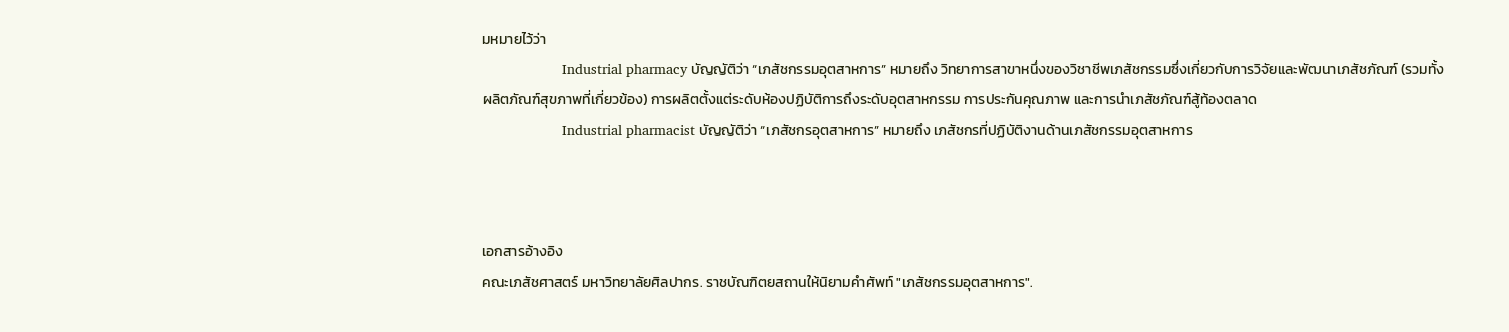มหมายไว้ว่า
                    Industrial pharmacy บัญญัติว่า “เภสัชกรรมอุตสาหการ” หมายถึง วิทยาการสาขาหนึ่งของวิชาชีพเภสัชกรรมซึ่งเกี่ยวกับการวิจัยและพัฒนาเภสัชภัณฑ์ (รวมทั้งผลิตภัณฑ์สุขภาพที่เกี่ยวข้อง) การผลิตตั้งแต่ระดับห้องปฏิบัติการถึงระดับอุตสาหกรรม การประกันคุณภาพ และการนำเภสัชภัณฑ์สู้ท้องตลาด
                    Industrial pharmacist บัญญัติว่า “เภสัชกรอุตสาหการ” หมายถึง เภสัชกรที่ปฏิบัติงานด้านเภสัชกรรมอุตสาหการ



เอกสารอ้างอิง
คณะเภสัชศาสตร์ มหาวิทยาลัยศิลปากร. ราชบัณฑิตยสถานให้นิยามคำศัพท์ "เภสัชกรรมอุตสาหการ".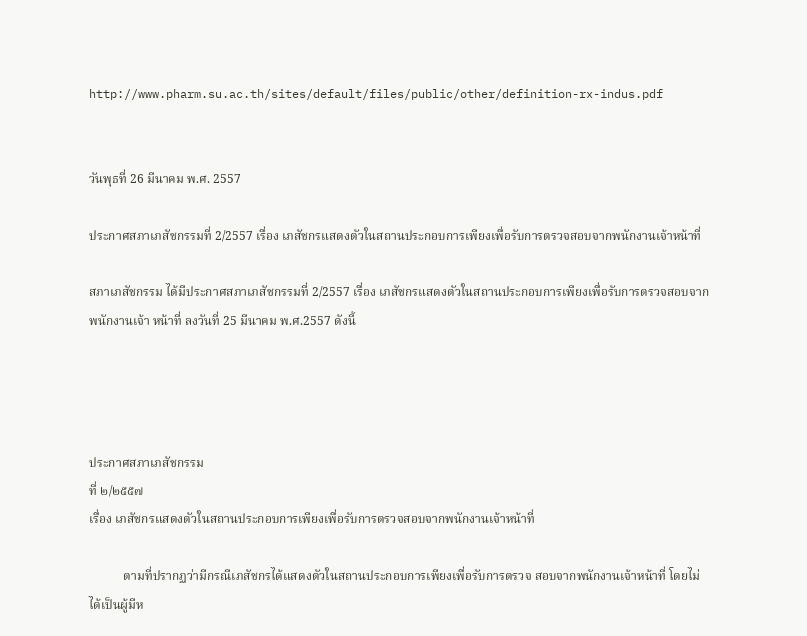http://www.pharm.su.ac.th/sites/default/files/public/other/definition-rx-indus.pdf


วันพุธที่ 26 มีนาคม พ.ศ. 2557

ประกาศสภาเภสัชกรรมที่ 2/2557 เรื่อง เภสัชกรแสดงตัวในสถานประกอบการเพียงเพื่อรับการตรวจสอบจากพนักงานเจ้าหน้าที่

สภาเภสัชกรรม ได้มีประกาศสภาเภสัชกรรมที่ 2/2557 เรื่อง เภสัชกรแสดงตัวในสถานประกอบการเพียงเพื่อรับการตรวจสอบจากพนักงานเจ้า หน้าที่ ลงวันที่ 25 มีนาคม พ.ศ.2557 ดังนี้




ประกาศสภาเภสัชกรรม
ที่ ๒/๒๕๕๗
เรื่อง เภสัชกรแสดงตัวในสถานประกอบการเพียงเพื่อรับการตรวจสอบจากพนักงานเจ้าหน้าที่

           ตามที่ปรากฏว่ามีกรณีเภสัชกรได้แสดงตัวในสถานประกอบการเพียงเพื่อรับการตรวจ สอบจากพนักงานเจ้าหน้าที่ โดยไม่ได้เป็นผู้มีห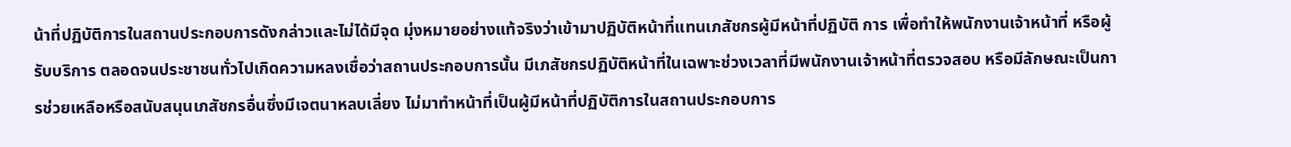น้าที่ปฏิบัติการในสถานประกอบการดังกล่าวและไม่ได้มีจุด มุ่งหมายอย่างแท้จริงว่าเข้ามาปฏิบัติหน้าที่แทนเภสัชกรผู้มีหน้าที่ปฏิบัติ การ เพื่อทำให้พนักงานเจ้าหน้าที่ หรือผู้รับบริการ ตลอดจนประชาชนทั่วไปเกิดความหลงเชื่อว่าสถานประกอบการนั้น มีเภสัชกรปฏิบัติหน้าที่ในเฉพาะช่วงเวลาที่มีพนักงานเจ้าหน้าที่ตรวจสอบ หรือมีลักษณะเป็นการช่วยเหลือหรือสนับสนุนเภสัชกรอื่นซึ่งมีเจตนาหลบเลี่ยง ไม่มาทำหน้าที่เป็นผู้มีหน้าที่ปฏิบัติการในสถานประกอบการ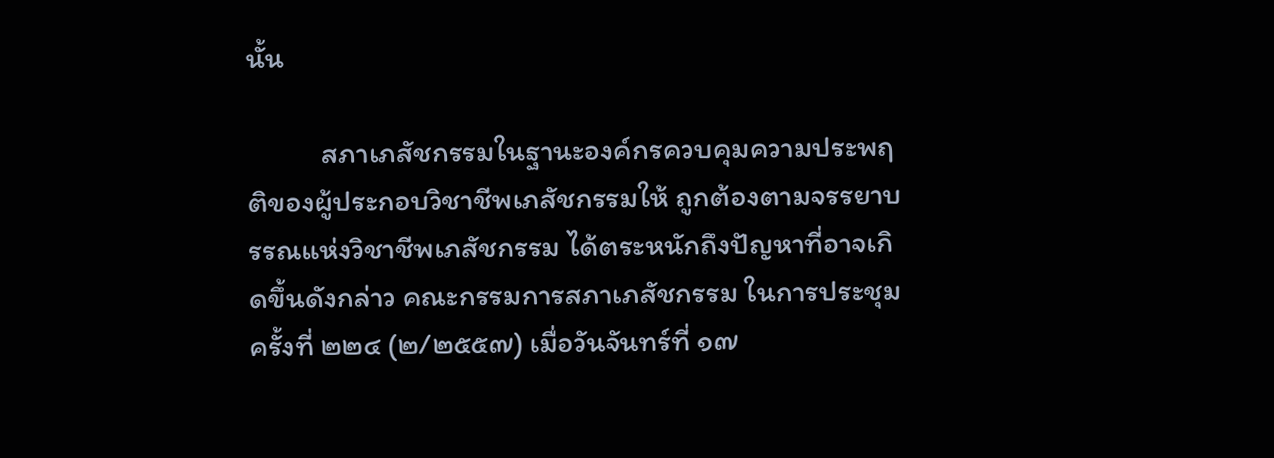นั้น

           สภาเภสัชกรรมในฐานะองค์กรควบคุมความประพฤติของผู้ประกอบวิชาชีพเภสัชกรรมให้ ถูกต้องตามจรรยาบรรณแห่งวิชาชีพเภสัชกรรม ได้ตระหนักถึงปัญหาที่อาจเกิดขึ้นดังกล่าว คณะกรรมการสภาเภสัชกรรม ในการประชุมครั้งที่ ๒๒๔ (๒/๒๕๕๗) เมื่อวันจันทร์ที่ ๑๗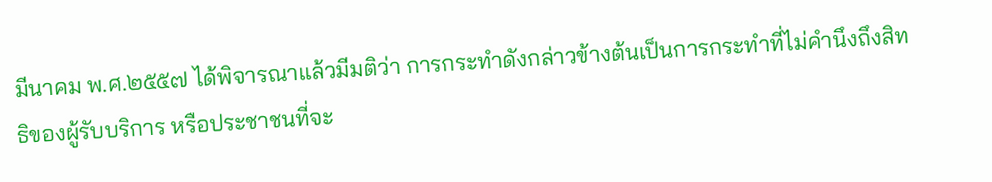มีนาคม พ.ศ.๒๕๕๗ ได้พิจารณาแล้วมีมติว่า การกระทำดังกล่าวข้างต้นเป็นการกระทำที่ไม่คำนึงถึงสิทธิของผู้รับบริการ หรือประชาชนที่จะ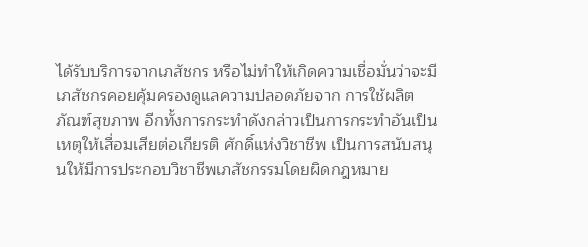ได้รับบริการจากเภสัชกร หรือไม่ทำให้เกิดความเชื่อมั่นว่าจะมีเภสัชกรคอยคุ้มครองดูแลความปลอดภัยจาก การใช้ผลิตภัณฑ์สุขภาพ อีกทั้งการกระทำดังกล่าวเป็นการกระทำอันเป็นเหตุให้เสื่อมเสียต่อเกียรติ ศักดิ์แห่งวิชาชีพ เป็นการสนับสนุนให้มีการประกอบวิชาชีพเภสัชกรรมโดยผิดกฎหมาย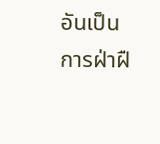อันเป็นการฝ่าฝื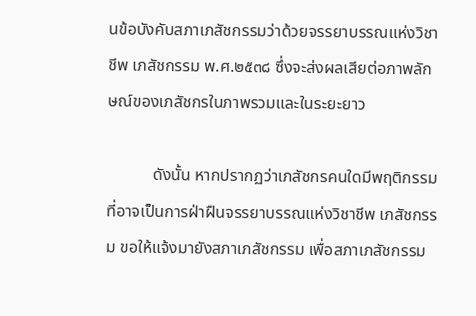นข้อบังคับสภาเภสัชกรรมว่าด้วยจรรยาบรรณแห่งวิชาชีพ เภสัชกรรม พ.ศ.๒๕๓๘ ซึ่งจะส่งผลเสียต่อภาพลักษณ์ของเภสัชกรในภาพรวมและในระยะยาว

           ดังนั้น หากปรากฏว่าเภสัชกรคนใดมีพฤติกรรมที่อาจเป็นการฝ่าฝืนจรรยาบรรณแห่งวิชาชีพ เภสัชกรรม ขอให้แจ้งมายังสภาเภสัชกรรม เพื่อสภาเภสัชกรรม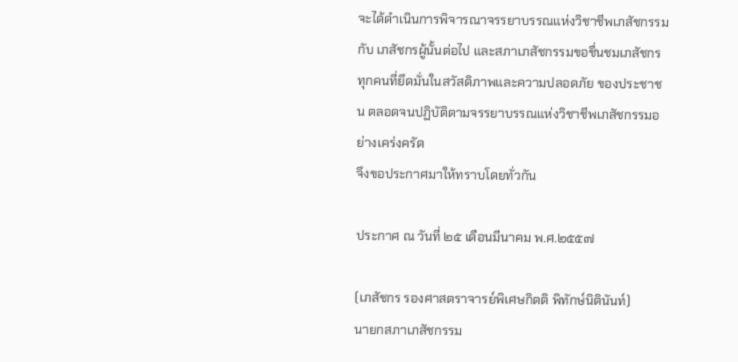จะได้ดำเนินการพิจารณาจรรยาบรรณแห่งวิชาชีพเภสัชกรรมกับ เภสัชกรผู้นั้นต่อไป และสภาเภสัชกรรมขอชื่นชมเภสัชกรทุกคนที่ยึดมั่นในสวัสดิภาพและความปลอดภัย ของประชาชน ตลอดจนปฏิบัติตามจรรยาบรรณแห่งวิชาชีพเภสัชกรรมอย่างเคร่งครัด
จึงขอประกาศมาให้ทราบโดยทั่วกัน

ประกาศ ณ วันที่ ๒๕ เดือนมีนาคม พ.ศ.๒๕๕๗

(เภสัชกร รองศาสตราจารย์พิเศษกิตติ พิทักษ์นิตินันท์)
นายกสภาเภสัชกรรม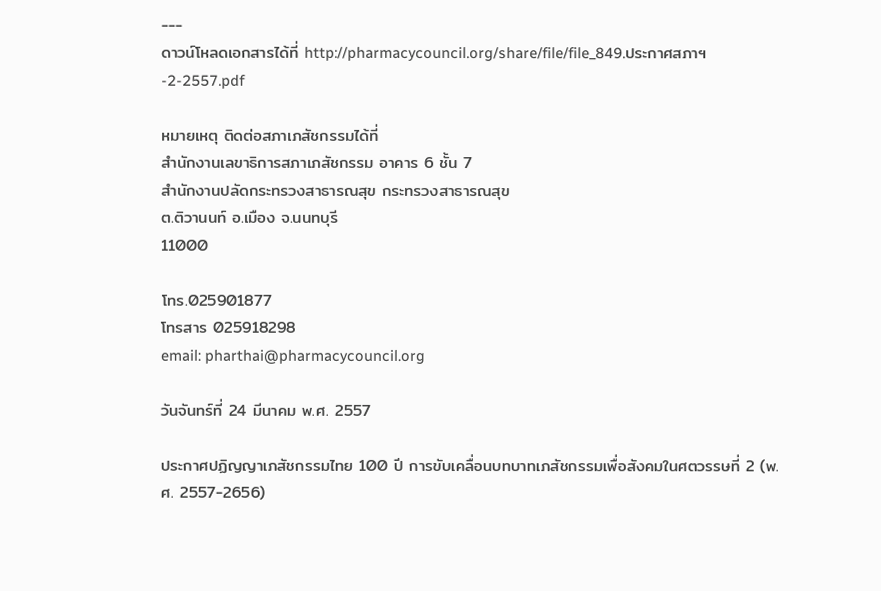---
ดาวน์โหลดเอกสารได้ที่ http://pharmacycouncil.org/share/file/file_849.ประกาศสภาฯ-2-2557.pdf

หมายเหตุ ติดต่อสภาเภสัชกรรมได้ที่
สำนักงานเลขาธิการสภาเภสัชกรรม อาคาร 6 ชั้น 7
สำนักงานปลัดกระทรวงสาธารณสุข กระทรวงสาธารณสุข
ต.ติวานนท์ อ.เมือง จ.นนทบุรี
11000

โทร.025901877
โทรสาร 025918298
email: pharthai@pharmacycouncil.org

วันจันทร์ที่ 24 มีนาคม พ.ศ. 2557

ประกาศปฏิญญาเภสัชกรรมไทย 100 ปี การขับเคลื่อนบทบาทเภสัชกรรมเพื่อสังคมในศตวรรษที่ 2 (พ.ศ. 2557-2656)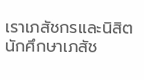เราเภสัชกรและนิสิตนักศึกษาเภสัช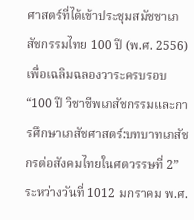ศาสตร์ที่ได้เข้าประชุมสมัชชาเภสัชกรรมไทย 100 ปี (พ.ศ. 2556) เพื่อเฉลิมฉลองวาระครบรอบ “100 ปี วิชาชีพเภสัชกรรมและการศึกษาเภสัชศาสตร์:บทบาทเภสัชกรต่อสังคมไทยในศตวรรษที่ 2” ระหว่างวันที่ 1012 มกราคม พ.ศ.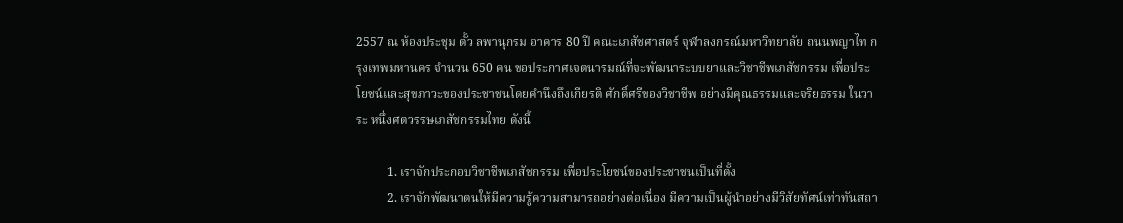2557 ณ ห้องประชุม ตั้ว ลพานุกรม อาคาร 80 ปี คณะเภสัชศาสตร์ จุฬาลงกรณ์มหาวิทยาลัย ถนนพญาไท กรุงเทพมหานคร จำนวน 650 คน ขอประกาศเจตนารมณ์ที่จะพัฒนาระบบยาและวิชาชีพเภสัชกรรม เพื่อประโยชน์และสุขภาวะของประชาชนโดยคำนึงถึงเกียรติ ศักดิ์ศรีของวิชาชีพ อย่างมีคุณธรรมและจริยธรรม ในวาระ หนึ่งศตวรรษเภสัชกรรมไทย ดังนี้

          1. เราจักประกอบวิชาชีพเภสัชกรรม เพื่อประโยชน์ของประชาชนเป็นที่ตั้ง
          2. เราจักพัฒนาตนให้มีความรู้ความสามารถอย่างต่อเนื่อง มีความเป็นผู้นำอย่างมีวิสัยทัศน์เท่าทันสถา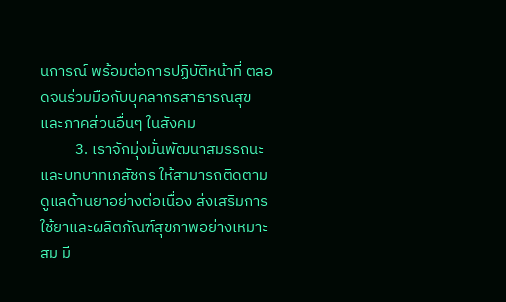นการณ์ พร้อมต่อการปฏิบัติหน้าที่ ตลอดจนร่วมมือกับบุคลากรสาธารณสุขและภาคส่วนอื่นๆ ในสังคม
          3. เราจักมุ่งมั่นพัฒนาสมรรถนะและบทบาทเภสัชกร ให้สามารถติดตามดูแลด้านยาอย่างต่อเนื่อง ส่งเสริมการใช้ยาและผลิตภัณฑ์สุขภาพอย่างเหมาะสม มี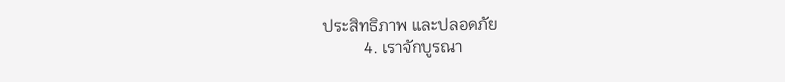ประสิทธิภาพ และปลอดภัย
          4. เราจักบูรณา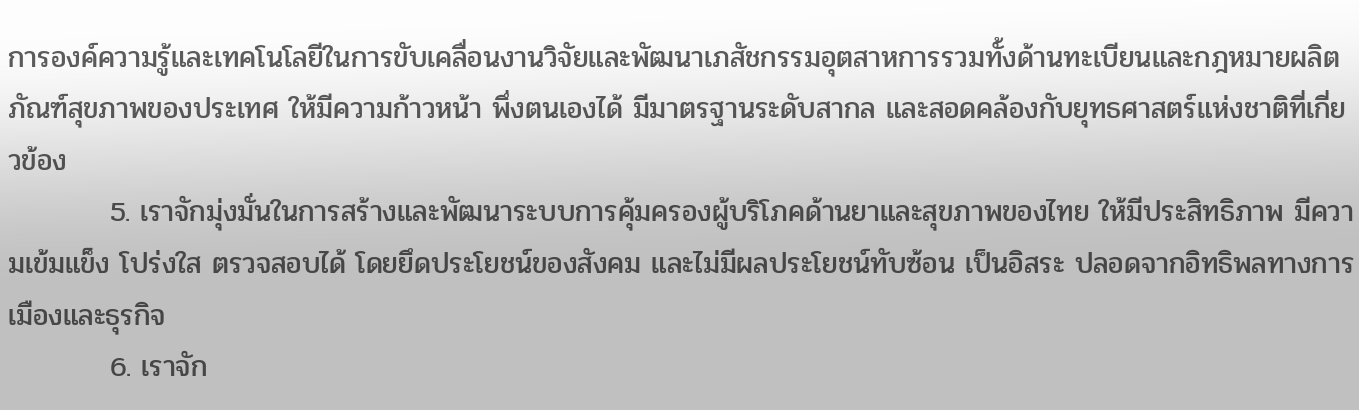การองค์ความรู้และเทคโนโลยีในการขับเคลื่อนงานวิจัยและพัฒนาเภสัชกรรมอุตสาหการรวมทั้งด้านทะเบียนและกฎหมายผลิตภัณฑ์สุขภาพของประเทศ ให้มีความก้าวหน้า พึ่งตนเองได้ มีมาตรฐานระดับสากล และสอดคล้องกับยุทธศาสตร์แห่งชาติที่เกี่ยวข้อง
          5. เราจักมุ่งมั่นในการสร้างและพัฒนาระบบการคุ้มครองผู้บริโภคด้านยาและสุขภาพของไทย ให้มีประสิทธิภาพ มีความเข้มแข็ง โปร่งใส ตรวจสอบได้ โดยยึดประโยชน์ของสังคม และไม่มีผลประโยชน์ทับซ้อน เป็นอิสระ ปลอดจากอิทธิพลทางการเมืองและธุรกิจ
          6. เราจัก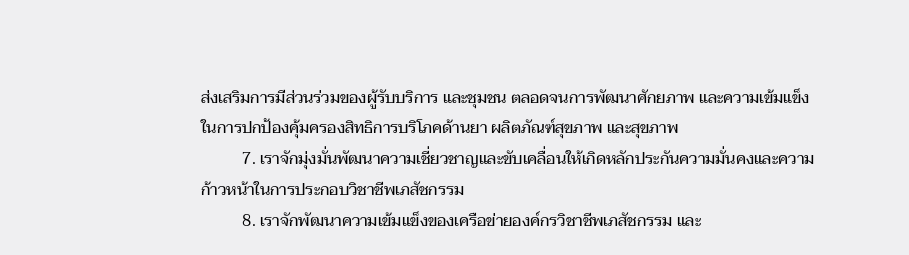ส่งเสริมการมีส่วนร่วมของผู้รับบริการ และชุมชน ตลอดจนการพัฒนาศักยภาพ และความเข้มแข็ง ในการปกป้องคุ้มครองสิทธิการบริโภคด้านยา ผลิตภัณฑ์สุขภาพ และสุขภาพ
          7. เราจักมุ่งมั่นพัฒนาความเชี่ยวชาญและขับเคลื่อนให้เกิดหลักประกันความมั่นคงและความ ก้าวหน้าในการประกอบวิชาชีพเภสัชกรรม
          8. เราจักพัฒนาความเข้มแข็งของเครือข่ายองค์กรวิชาชีพเภสัชกรรม และ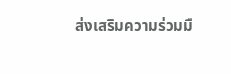ส่งเสริมความร่วมมื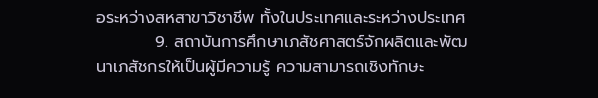อระหว่างสหสาขาวิชาชีพ ทั้งในประเทศและระหว่างประเทศ
          9. สถาบันการศึกษาเภสัชศาสตร์จักผลิตและพัฒนาเภสัชกรให้เป็นผู้มีความรู้ ความสามารถเชิงทักษะ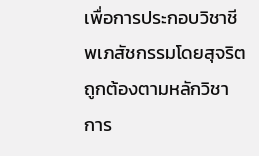เพื่อการประกอบวิชาชีพเภสัชกรรมโดยสุจริต ถูกต้องตามหลักวิชาการ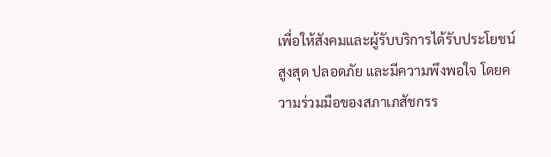เพื่อให้สังคมและผู้รับบริการได้รับประโยชน์สูงสุด ปลอดภัย และมีความพึงพอใจ โดยความร่วมมือของสภาเภสัชกรร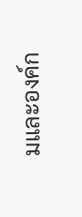มและองค์ก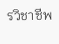รวิชาชีพ